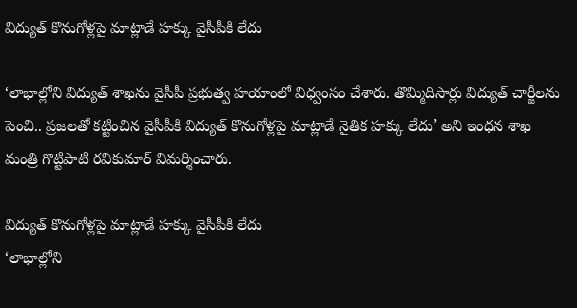విద్యుత్‌ కొనుగోళ్లపై మాట్లాడే హక్కు వైసీపీకి లేదు

‘లాభాల్లోని విద్యుత్‌ శాఖను వైసీపీ ప్రభుత్వ హయాంలో విధ్వంసం చేశారు. తొమ్మిదిసార్లు విద్యుత్‌ చార్జీలను పెంచి.. ప్రజలతో కట్టించిన వైసీపీకి విద్యుత్‌ కొనుగోళ్లపై మాట్లాడే నైతిక హక్కు లేదు’ అని ఇంధన శాఖ మంత్రి గొట్టిపాటి రవికుమార్‌ విమర్శించారు.

విద్యుత్‌ కొనుగోళ్లపై మాట్లాడే హక్కు వైసీపీకి లేదు
‘లాభాల్లోని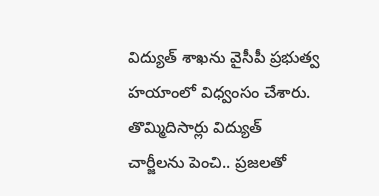విద్యుత్‌ శాఖను వైసీపీ ప్రభుత్వ హయాంలో విధ్వంసం చేశారు. తొమ్మిదిసార్లు విద్యుత్‌ చార్జీలను పెంచి.. ప్రజలతో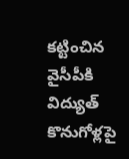కట్టించిన వైసీపీకి విద్యుత్‌ కొనుగోళ్లపై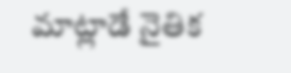మాట్లాడే నైతిక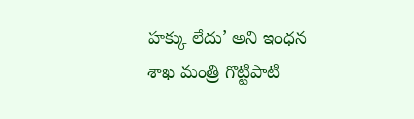హక్కు లేదు’ అని ఇంధన శాఖ మంత్రి గొట్టిపాటి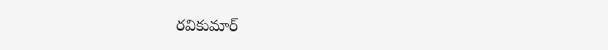రవికుమార్‌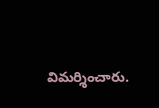విమర్శించారు.